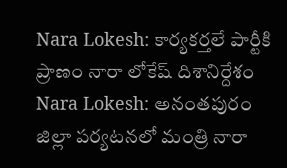Nara Lokesh: కార్యకర్తలే పార్టీకి ప్రాణం నారా లోకేష్ దిశానిర్దేశం
Nara Lokesh: అనంతపురం జిల్లా పర్యటనలో మంత్రి నారా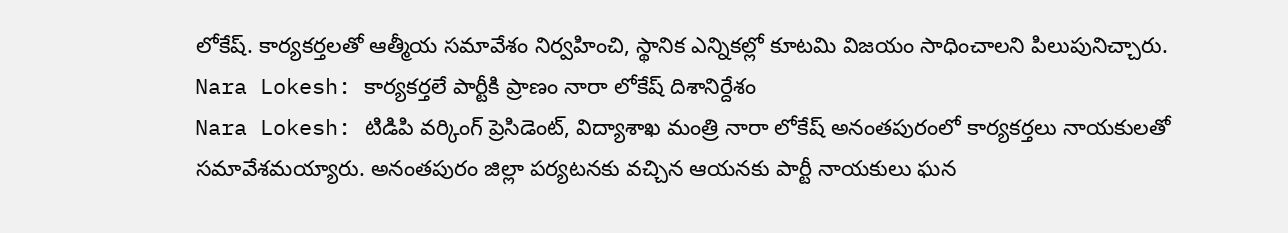లోకేష్. కార్యకర్తలతో ఆత్మీయ సమావేశం నిర్వహించి, స్థానిక ఎన్నికల్లో కూటమి విజయం సాధించాలని పిలుపునిచ్చారు.
Nara Lokesh: కార్యకర్తలే పార్టీకి ప్రాణం నారా లోకేష్ దిశానిర్దేశం
Nara Lokesh: టిడిపి వర్కింగ్ ప్రెసిడెంట్, విద్యాశాఖ మంత్రి నారా లోకేష్ అనంతపురంలో కార్యకర్తలు నాయకులతో సమావేశమయ్యారు. అనంతపురం జిల్లా పర్యటనకు వచ్చిన ఆయనకు పార్టీ నాయకులు ఘన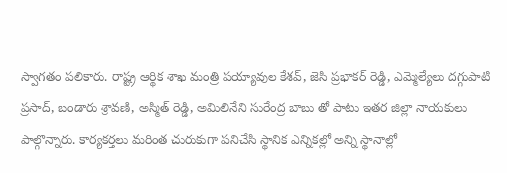స్వాగతం పలికారు. రాష్ట్ర ఆర్థిక శాఖ మంత్రి పయ్యావుల కేశవ్, జెసి ప్రభాకర్ రెడ్డి, ఎమ్మెల్యేలు దగ్గుపాటి ప్రసాద్, బండారు శ్రావణి, అస్మిత్ రెడ్డి, అమిలినేని సురేంద్ర బాబు తో పాటు ఇతర జిల్లా నాయకులు పాల్గొన్నారు. కార్యకర్తలు మరింత చురుకుగా పనిచేసి స్థానిక ఎన్నికల్లో అన్ని స్థానాల్లో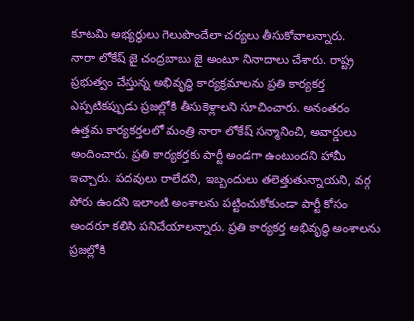కూటమి అభ్యర్థులు గెలుపొందేలా చర్యలు తీసుకోవాలన్నారు.
నారా లోకేష్ జై చంద్రబాబు జై అంటూ నినాదాలు చేశారు. రాష్ట్ర ప్రభుత్వం చేస్తున్న అభివృద్ధి కార్యక్రమాలను ప్రతి కార్యకర్త ఎప్పటికప్పుడు ప్రజల్లోకి తీసుకెళ్లాలని సూచించారు. అనంతరం ఉత్తమ కార్యకర్తలలో మంత్రి నారా లోకేష్ సన్మానించి, అవార్డులు అందించారు. ప్రతి కార్యకర్తకు పార్టీ అండగా ఉంటుందని హామీ ఇచ్చారు. పదవులు రాలేదని, ఇబ్బందులు తలెత్తుతున్నాయని, వర్గ పోరు ఉందని ఇలాంటి అంశాలను పట్టించుకోకుండా పార్టీ కోసం అందరూ కలిసి పనిచేయాలన్నారు. ప్రతి కార్యకర్త అభివృద్ధి అంశాలను ప్రజల్లోకి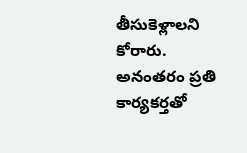తీసుకెళ్లాలని కోరారు. అనంతరం ప్రతి కార్యకర్తతో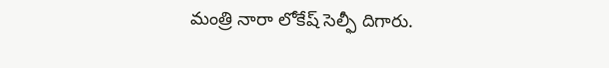మంత్రి నారా లోకేష్ సెల్ఫీ దిగారు.